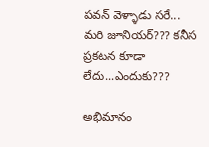పవన్ వెళ్ళాడు సరే... మరి జూనియర్??? కనీస ప్రకటన కూడా లేదు...ఎందుకు???

అభిమానం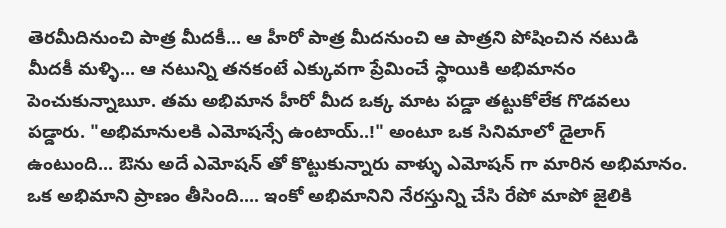తెరమీదినుంచి పాత్ర మీదకీ... ఆ హీరో పాత్ర మీదనుంచి ఆ పాత్రని పోషించిన నటుడి మీదకీ మళ్ళి... ఆ నటున్ని తనకంటే ఎక్కువగా ప్రేమించే స్థాయికి అభిమానం పెంచుకున్నాౠ. తమ అభిమాన హీరో మీద ఒక్క మాట పడ్డా తట్టుకోలేక గొడవలు పడ్డారు. "అభిమానులకి ఎమోషన్సే ఉంటాయ్..!" అంటూ ఒక సినిమాలో డైలాగ్ ఉంటుంది... ఔను అదే ఎమోషన్ తో కొట్టుకున్నారు వాళ్ళు ఎమోషన్ గా మారిన అభిమానం. ఒక అభిమాని ప్రాణం తీసింది.... ఇంకో అభిమానిని నేరస్తున్ని చేసి రేపో మాపో జైలికి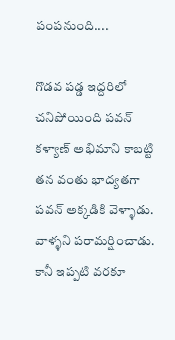పంపనుంది....

గొడవ పడ్డ ఇద్దరిలో చనిపోయింది పవన్ కళ్యాణ్ అభిమాని కాబట్టి తన వంతు భాద్యతగా పవన్ అక్కడికి వెళ్ళాడు. వాళ్ళని పరామర్షించాడు. కానీ ఇప్పటి వరకూ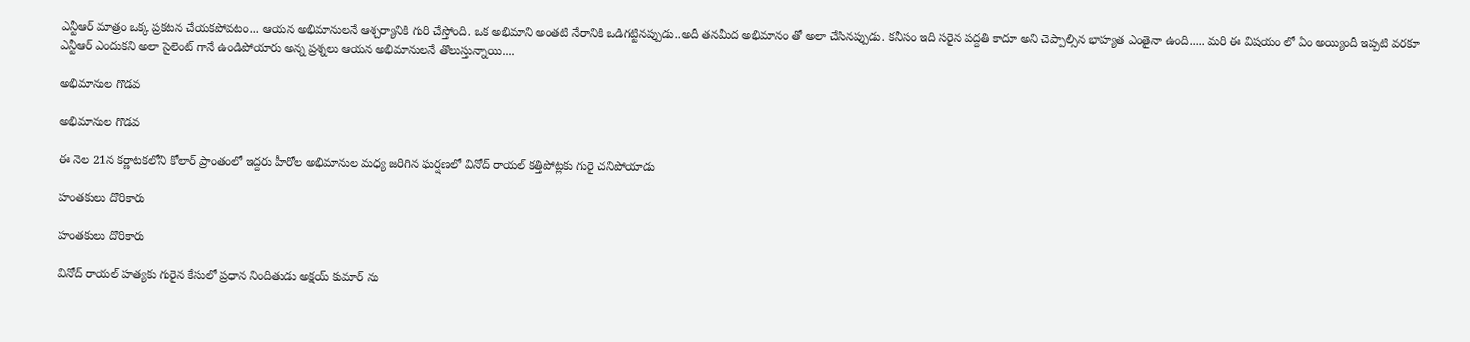ఎన్టీఆర్ మాత్రం ఒక్క ప్రకటన చేయకపోవటం... ఆయన అభిమానులనే ఆశ్చర్యానికి గురి చేస్తోంది. ఒక అభిమాని అంతటి నేరానికి ఒడిగట్టినప్పుడు..అదీ తనమీద అభిమానం తో అలా చేసినప్పుడు. కనీసం ఇది సరైన పద్దతి కాదూ అని చెప్పాల్సిన భాహ్యత ఎంతైనా ఉంది..... మరి ఈ విషయం లో ఏం అయ్యిందీ ఇప్పటి వరకూ ఎన్టీఆర్ ఎందుకని అలా సైలెంట్ గానే ఉండిపోయారు అన్న ప్రశ్నలు ఆయన అభిమానులనే తొలుస్తున్నాయి....

అభిమానుల గొడవ

అభిమానుల గొడవ

ఈ నెల 21న కర్ణాటకలోని కోలార్ ప్రాంతంలో ఇద్దరు హీరోల అభిమానుల మధ్య జరిగిన ఘర్షణలో వినోద్ రాయల్ కత్తిపోట్లకు గురై చనిపోయాడు

హంతకులు దొరికారు

హంతకులు దొరికారు

వినోద్ రాయల్ హత్యకు గురైన కేసులో ప్రధాన నిందితుడు అక్షయ్ కుమార్ ను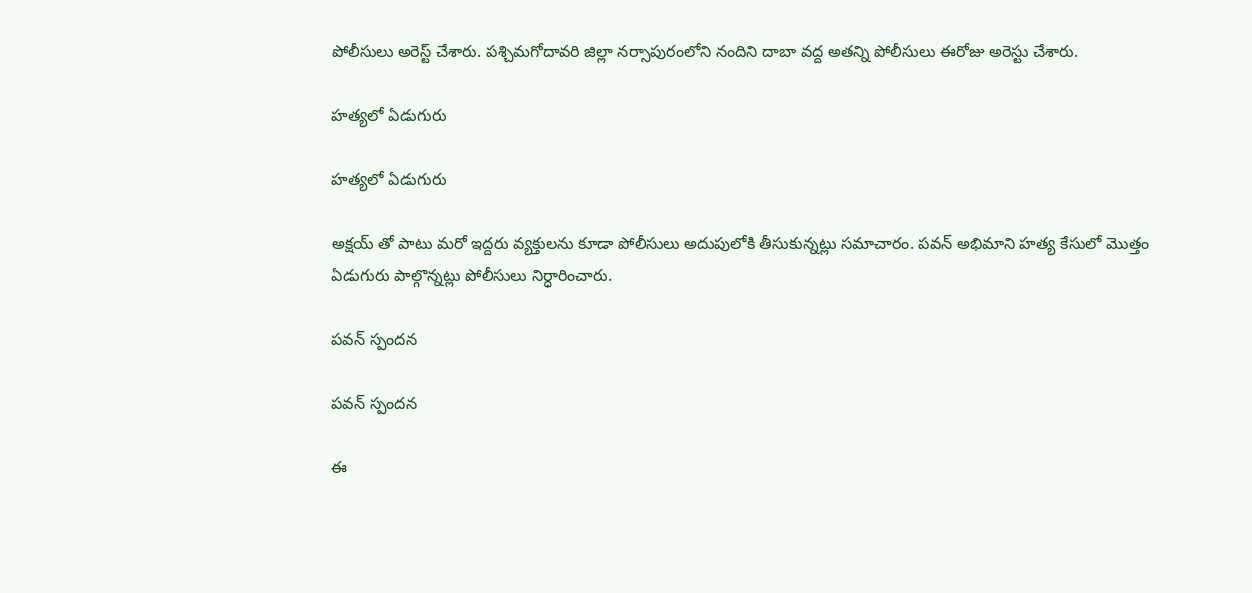పోలీసులు అరెస్ట్ చేశారు. పశ్చిమగోదావరి జిల్లా నర్సాపురంలోని నందిని దాబా వద్ద అతన్ని పోలీసులు ఈరోజు అరెస్టు చేశారు.

హత్యలో ఏడుగురు

హత్యలో ఏడుగురు

అక్షయ్ తో పాటు మరో ఇద్దరు వ్యక్తులను కూడా పోలీసులు అదుపులోకి తీసుకున్నట్లు సమాచారం. పవన్ అభిమాని హత్య కేసులో మొత్తం ఏడుగురు పాల్గొన్నట్లు పోలీసులు నిర్ధారించారు.

పవన్ స్పందన

పవన్ స్పందన

ఈ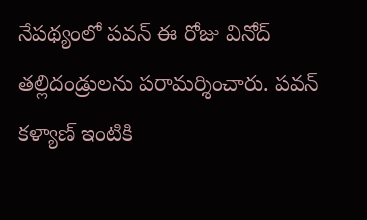నేపథ్యంలో పవన్ ఈ రోజు వినోద్ తల్లిదండ్రులను పరామర్శించారు. పవన్ కళ్యాణ్ ఇంటికి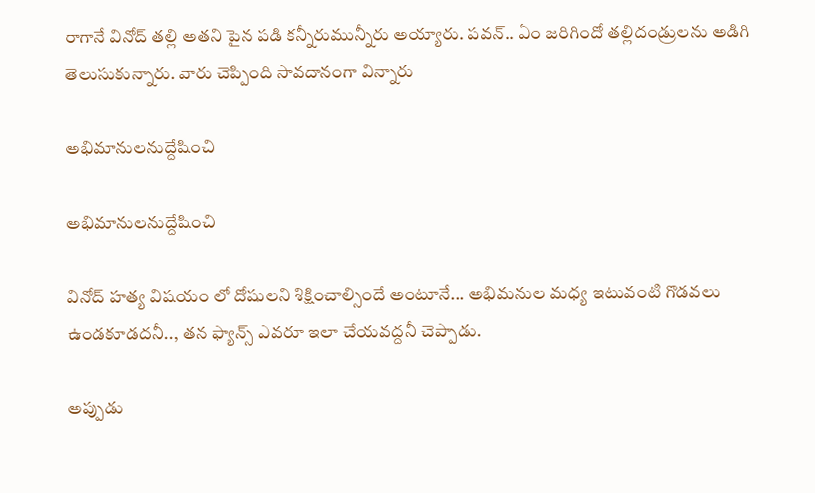రాగానే వినోద్ తల్లి అతని పైన పడి కన్నీరుమున్నీరు అయ్యారు. పవన్.. ఏం జరిగిందో తల్లిదండ్రులను అడిగి తెలుసుకున్నారు. వారు చెప్పింది సావదానంగా విన్నారు

అభిమానులనుద్దేషించి

అభిమానులనుద్దేషించి

వినోద్ హత్య విషయం లో దోషులని శిక్షించాల్సిందే అంటూనే... అభిమనుల మధ్య ఇటువంటి గొడవలు ఉండకూడదనీ.., తన ఫ్యాన్స్ ఎవరూ ఇలా చేయవద్దనీ చెప్పాడు.

అప్పుడు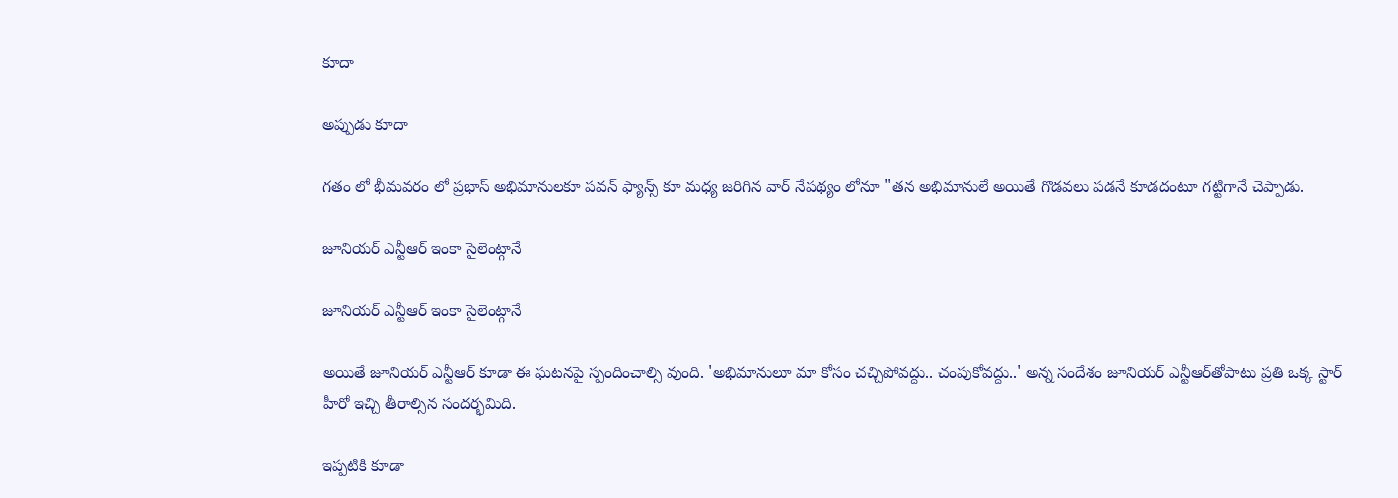కూదా

అప్పుడు కూదా

గతం లో భీమవరం లో ప్రభాస్ అభిమానులకూ పవన్ ఫ్యాన్స్ కూ మధ్య జరిగిన వార్ నేపథ్యం లోనూ "తన అభిమానులే అయితే గొడవలు పడనే కూడదంటూ గట్టిగానే చెప్పాడు.

జూనియర్‌ ఎన్టీఆర్‌ ఇంకా సైలెంట్గానే

జూనియర్‌ ఎన్టీఆర్‌ ఇంకా సైలెంట్గానే

అయితే జూనియర్‌ ఎన్టీఆర్‌ కూడా ఈ ఘటనపై స్పందించాల్సి వుంది. 'అభిమానులూ మా కోసం చచ్చిపోవద్దు.. చంపుకోవద్దు..' అన్న సందేశం జూనియర్‌ ఎన్టీఆర్‌తోపాటు ప్రతి ఒక్క స్టార్‌ హీరో ఇచ్చి తీరాల్సిన సందర్భమిది.

ఇప్పటికి కూడా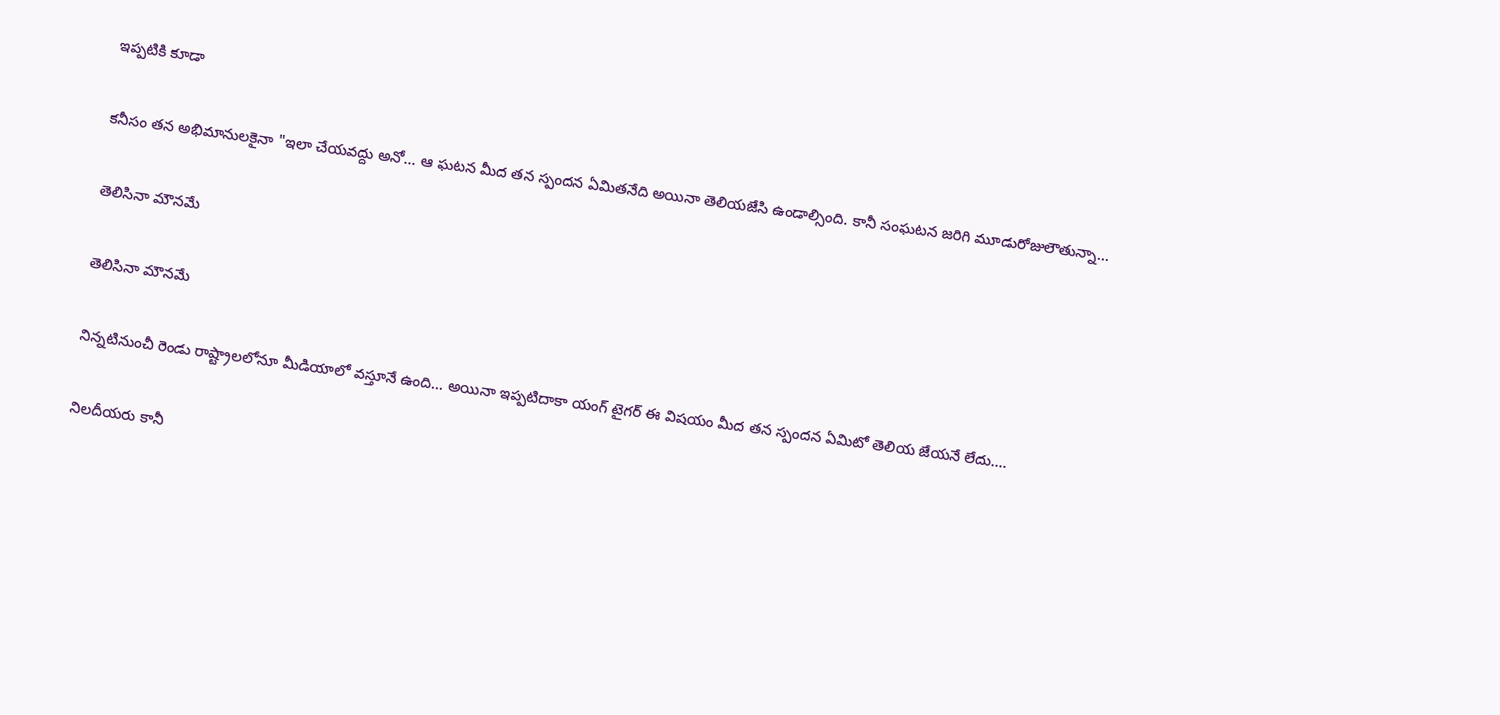ఇప్పటికి కూడా

కనీసం తన అభిమానులకైనా "ఇలా చేయవద్దు అనో... ఆ ఘటన మీద తన స్పందన ఏమితనేది అయినా తెలియజేసి ఉండాల్సింది. కానీ సంఘటన జరిగి మూడురోజులౌతున్నా...

తెలిసినా మౌనమే

తెలిసినా మౌనమే

నిన్నటినుంచీ రెండు రాష్ట్రాలలోనూ మీడియాలో వస్తూనే ఉంది... అయినా ఇప్పటిదాకా యంగ్ టైగర్ ఈ విషయం మీద తన స్పందన ఏమిటో తెలియ జేయనే లేదు....

నిలదీయరు కానీ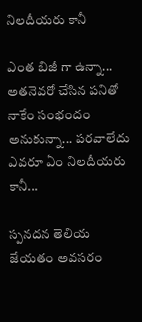నిలదీయరు కానీ

ఎంత బిజీ గా ఉన్నా... అతనెవరో చేసిన పనితో నాకేం సంభందం అనుకున్నా... పరవాలేదు ఎవరూ ఏం నిలదీయరు కానీ...

స్పనదన తెలియ జేయతం అవసరం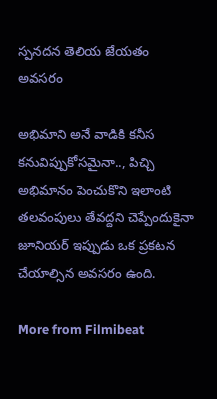స్పనదన తెలియ జేయతం అవసరం

అభిమాని అనే వాడికి కనీస కనువిప్పుకోసమైనా.., పిచ్చి అభిమానం పెంచుకొని ఇలాంటి తలవంపులు తేవద్దని చెప్పేందుకైనా జూనియర్ ఇప్పుడు ఒక ప్రకటన చేయాల్సిన అవసరం ఉంది.

More from Filmibeat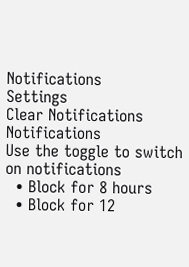Notifications
Settings
Clear Notifications
Notifications
Use the toggle to switch on notifications
  • Block for 8 hours
  • Block for 12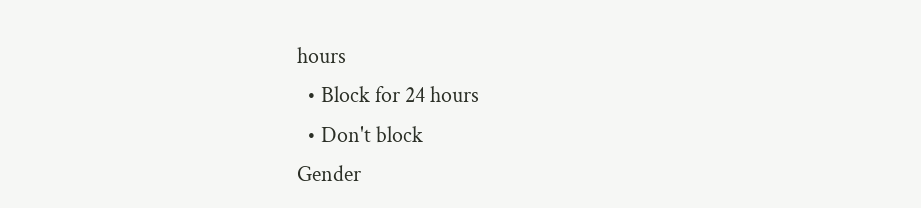hours
  • Block for 24 hours
  • Don't block
Gender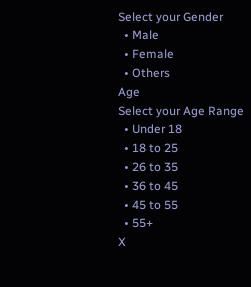Select your Gender
  • Male
  • Female
  • Others
Age
Select your Age Range
  • Under 18
  • 18 to 25
  • 26 to 35
  • 36 to 45
  • 45 to 55
  • 55+
X